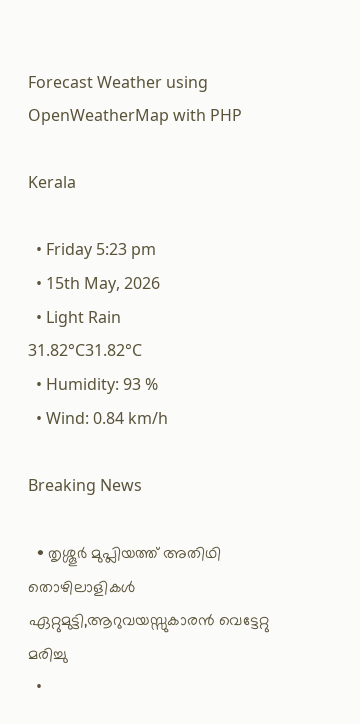Forecast Weather using OpenWeatherMap with PHP

Kerala

  • Friday 5:23 pm
  • 15th May, 2026
  • Light Rain
31.82°C31.82°C
  • Humidity: 93 %
  • Wind: 0.84 km/h

Breaking News

  • തൃശ്ശൂർ മുപ്ലിയത്ത് അതിഥി തൊഴിലാളികൾ ഏറ്റുമുട്ടി,ആറുവയസ്സുകാരൻ വെട്ടേറ്റു മരിച്ചു
  •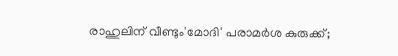രാഹുലിന് വീണ്ടും'മോദി' പരാമര്‍ശ കുരുക്ക്;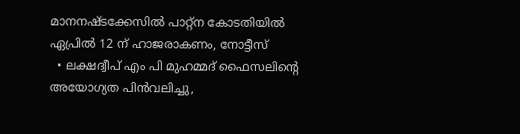മാനനഷ്ടക്കേസിൽ പാറ്റ്ന കോടതിയിൽ ഏപ്രിൽ 12 ന് ഹാജരാകണം, നോട്ടീസ്
  • ലക്ഷദ്വീപ് എം പി മുഹമ്മദ് ഫൈസലിൻ്റെ അയോഗ്യത പിൻവലിച്ചു,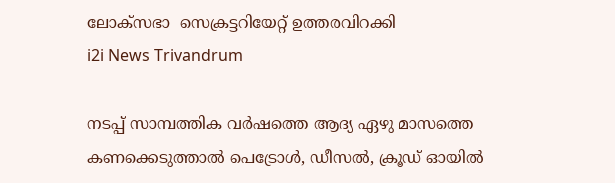ലോക്സഭാ  സെക്രട്ടറിയേറ്റ് ഉത്തരവിറക്കി
i2i News Trivandrum

നടപ്പ് സാമ്പത്തിക വര്‍ഷത്തെ ആദ്യ ഏഴു മാസത്തെ കണക്കെടുത്താല്‍ പെട്രോള്‍, ഡീസല്‍, ക്രൂഡ് ഓയില്‍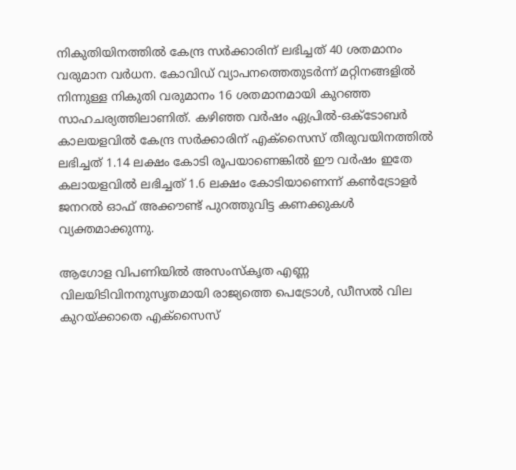നികുതിയിനത്തിൽ കേന്ദ്ര സര്‍ക്കാരിന് ലഭിച്ചത് 40 ശതമാനം വരുമാന വര്‍ധന. കോവിഡ് വ്യാപനത്തെതുടര്‍ന്ന് മറ്റിനങ്ങളില്‍ നിന്നുള്ള നികുതി വരുമാനം 16 ശതമാനമായി കുറഞ്ഞ സാഹചര്യത്തിലാണിത്. കഴിഞ്ഞ വര്‍ഷം ഏപ്രില്‍-ഒക്ടോബര്‍ കാലയളവില്‍ കേന്ദ്ര സര്‍ക്കാരിന് എക്‌സൈസ് തീരുവയിനത്തില്‍ ലഭിച്ചത് 1.14 ലക്ഷം കോടി രൂപയാണെങ്കിൽ ഈ വര്‍ഷം ഇതേ കലായളവില്‍ ലഭിച്ചത് 1.6 ലക്ഷം കോടിയാണെന്ന് കണ്‍ട്രോളര്‍ ജനറല്‍ ഓഫ് അക്കൗണ്ട് പുറത്തുവിട്ട കണക്കുകള്‍ വ്യക്തമാക്കുന്നു.

ആഗോള വിപണിയിൽ അസംസ്‌കൃത എണ്ണ വിലയിടിവിനനുസൃതമായി രാജ്യത്തെ പെട്രോള്‍, ഡീസല്‍ വില കുറയ്ക്കാതെ എക്‌സൈസ്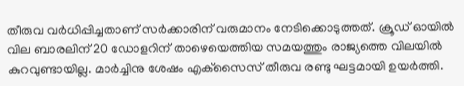തീരുവ വര്‍ധിപ്പിച്ചതാണ് സര്‍ക്കാരിന് വരുമാനം നേടിക്കൊടുത്തത്. ക്രൂഡ് ഓയില്‍ വില ബാരലിന് 20 ഡോളറിന് താഴെയെത്തിയ സമയത്തും രാജ്യത്തെ വിലയില്‍ കുറവുണ്ടായില്ല. മാര്‍ച്ചിനു ശേഷം എക്‌സൈസ് തീരുവ രണ്ടു ഘട്ടമായി ഉയര്‍ത്തി.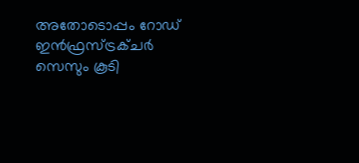അതോടൊപ്പം റോഡ് ഇന്‍ഫ്രസ്ട്രക്ചര്‍ സെസും കൂടി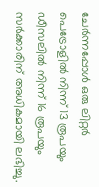ചേര്‍ന്നപ്പോള്‍ ഒരു ലിറ്റര്‍ പെട്രോളില്‍ നിന്ന് 13 രൂപയും ഡീസലില്‍ നിന്ന് 16 രൂപയും സര്‍ക്കാരിന് അധികമായി ലഭിച്ചു.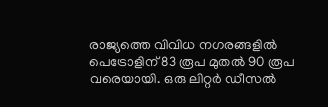രാജ്യത്തെ വിവിധ നഗരങ്ങളില്‍ പെട്രോളിന് 83 രൂപ മുതല്‍ 90 രൂപ വരെയായി. ഒരു ലിറ്റര്‍ ഡീസല്‍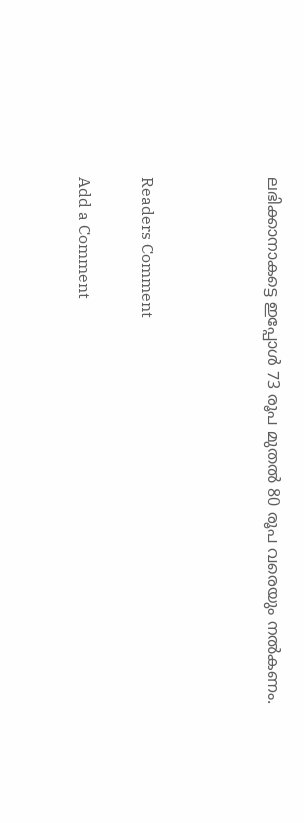ലഭിക്കാനാകട്ടെ ഇപ്പോള്‍ 73 രൂപ മുതല്‍ 80 രൂപ വരെയും നല്‍കണം.



Readers Comment

Add a Comment